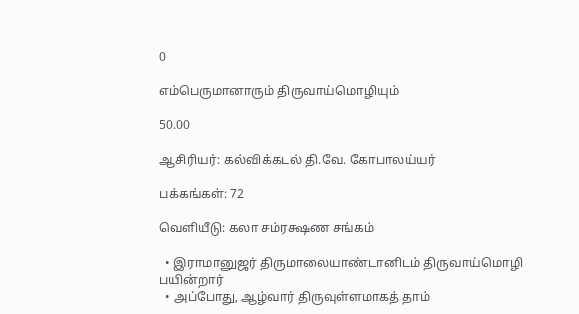0

எம்பெருமானாரும் திருவாய்மொழியும்

50.00

ஆசிரியர்: கல்விக்கடல் தி.வே. கோபாலய்யர்

பக்கங்கள்: 72

வெளியீடு: கலா சம்ரக்ஷண சங்கம்

  • இராமானுஜர் திருமாலையாண்டானிடம் திருவாய்மொழி பயின்றார்
  • அப்போது, ஆழ்வார் திருவுள்ளமாகத் தாம்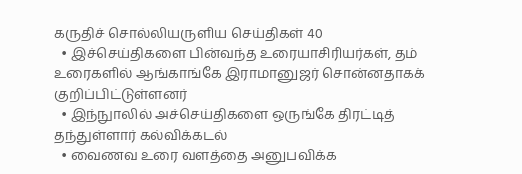கருதிச் சொல்லியருளிய செய்திகள் 40
  • இச்செய்திகளை பின்வந்த உரையாசிரியர்கள், தம் உரைகளில் ஆங்காங்கே இராமானுஜர் சொன்னதாகக் குறிப்பிட்டுள்ளனர்
  • இந்நுாலில் அச்செய்திகளை ஒருங்கே திரட்டித் தந்துள்ளார் கல்விக்கடல்
  • வைணவ உரை வளத்தை அனுபவிக்க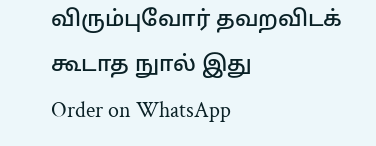விரும்புவோர் தவறவிடக் கூடாத நுால் இது
Order on WhatsApp